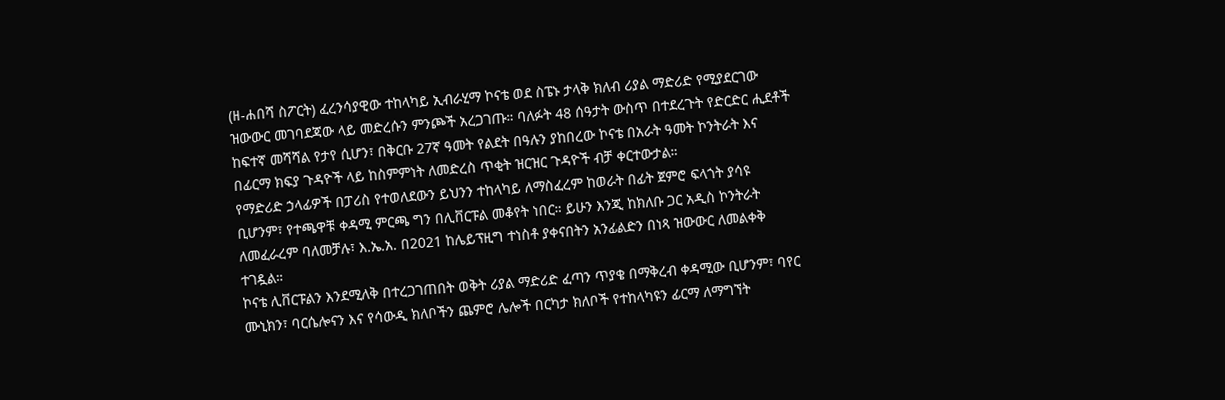(ዘ-ሐበሻ ስፖርት) ፈረንሳያዊው ተከላካይ ኢብራሂማ ኮናቴ ወደ ስፔኑ ታላቅ ክለብ ሪያል ማድሪድ የሚያደርገው ዝውውር መገባደጃው ላይ መድረሱን ምንጮች አረጋገጡ። ባለፉት 48 ሰዓታት ውስጥ በተደረጉት የድርድር ሒደቶች ከፍተኛ መሻሻል የታየ ሲሆን፣ በቅርቡ 27ኛ ዓመት የልደት በዓሉን ያከበረው ኮናቴ በአራት ዓመት ኮንትራት እና በፊርማ ክፍያ ጉዳዮች ላይ ከስምምነት ለመድረስ ጥቂት ዝርዝር ጉዳዮች ብቻ ቀርተውታል።
የማድሪድ ኃላፊዎች በፓሪስ የተወለደውን ይህንን ተከላካይ ለማስፈረም ከወራት በፊት ጀምሮ ፍላጎት ያሳዩ ቢሆንም፣ የተጫዋቹ ቀዳሚ ምርጫ ግን በሊቨርፑል መቆየት ነበር። ይሁን እንጂ ከክለቡ ጋር አዲስ ኮንትራት ለመፈራረም ባለመቻሉ፣ እ.ኤ.አ. በ2021 ከሌይፕዚግ ተነስቶ ያቀናበትን አንፊልድን በነጻ ዝውውር ለመልቀቅ ተገዷል።
ኮናቴ ሊቨርፑልን እንደሚለቅ በተረጋገጠበት ወቅት ሪያል ማድሪድ ፈጣን ጥያቄ በማቅረብ ቀዳሚው ቢሆንም፣ ባየር ሙኒክን፣ ባርሴሎናን እና የሳውዲ ክለቦችን ጨምሮ ሌሎች በርካታ ክለቦች የተከላካዩን ፊርማ ለማግኘት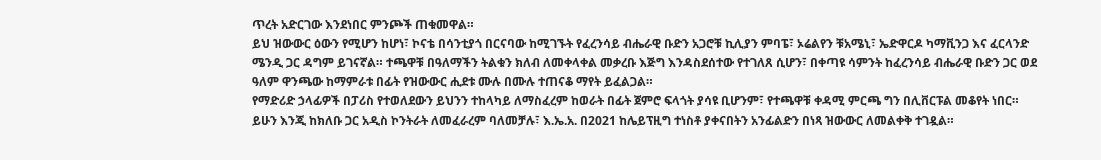ጥረት አድርገው እንደነበር ምንጮች ጠቁመዋል።
ይህ ዝውውር ዕውን የሚሆን ከሆነ፣ ኮናቴ በሳንቲያጎ በርናባው ከሚገኙት የፈረንሳይ ብሔራዊ ቡድን አጋሮቹ ኪሊያን ምባፔ፣ ኦሬልየን ቹአሜኒ፣ ኤድዋርዶ ካማቪንጋ እና ፈርላንድ ሜንዲ ጋር ዳግም ይገናኛል። ተጫዋቹ በዓለማችን ትልቁን ክለብ ለመቀላቀል መቃረቡ እጅግ እንዳስደሰተው የተገለጸ ሲሆን፣ በቀጣዩ ሳምንት ከፈረንሳይ ብሔራዊ ቡድን ጋር ወደ ዓለም ዋንጫው ከማምራቱ በፊት የዝውውር ሒደቱ ሙሉ በሙሉ ተጠናቆ ማየት ይፈልጋል።
የማድሪድ ኃላፊዎች በፓሪስ የተወለደውን ይህንን ተከላካይ ለማስፈረም ከወራት በፊት ጀምሮ ፍላጎት ያሳዩ ቢሆንም፣ የተጫዋቹ ቀዳሚ ምርጫ ግን በሊቨርፑል መቆየት ነበር። ይሁን እንጂ ከክለቡ ጋር አዲስ ኮንትራት ለመፈራረም ባለመቻሉ፣ እ.ኤ.አ. በ2021 ከሌይፕዚግ ተነስቶ ያቀናበትን አንፊልድን በነጻ ዝውውር ለመልቀቅ ተገዷል።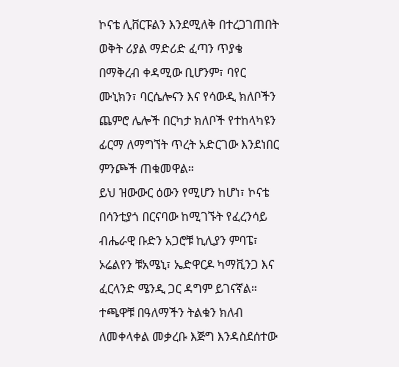ኮናቴ ሊቨርፑልን እንደሚለቅ በተረጋገጠበት ወቅት ሪያል ማድሪድ ፈጣን ጥያቄ በማቅረብ ቀዳሚው ቢሆንም፣ ባየር ሙኒክን፣ ባርሴሎናን እና የሳውዲ ክለቦችን ጨምሮ ሌሎች በርካታ ክለቦች የተከላካዩን ፊርማ ለማግኘት ጥረት አድርገው እንደነበር ምንጮች ጠቁመዋል።
ይህ ዝውውር ዕውን የሚሆን ከሆነ፣ ኮናቴ በሳንቲያጎ በርናባው ከሚገኙት የፈረንሳይ ብሔራዊ ቡድን አጋሮቹ ኪሊያን ምባፔ፣ ኦሬልየን ቹአሜኒ፣ ኤድዋርዶ ካማቪንጋ እና ፈርላንድ ሜንዲ ጋር ዳግም ይገናኛል። ተጫዋቹ በዓለማችን ትልቁን ክለብ ለመቀላቀል መቃረቡ እጅግ እንዳስደሰተው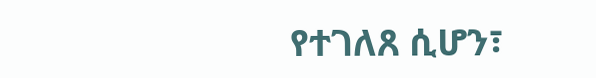የተገለጸ ሲሆን፣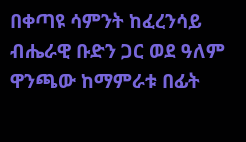በቀጣዩ ሳምንት ከፈረንሳይ ብሔራዊ ቡድን ጋር ወደ ዓለም ዋንጫው ከማምራቱ በፊት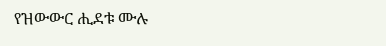የዝውውር ሒደቱ ሙሉ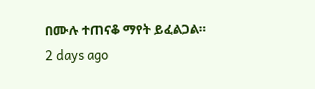በሙሉ ተጠናቆ ማየት ይፈልጋል።
2 days ago